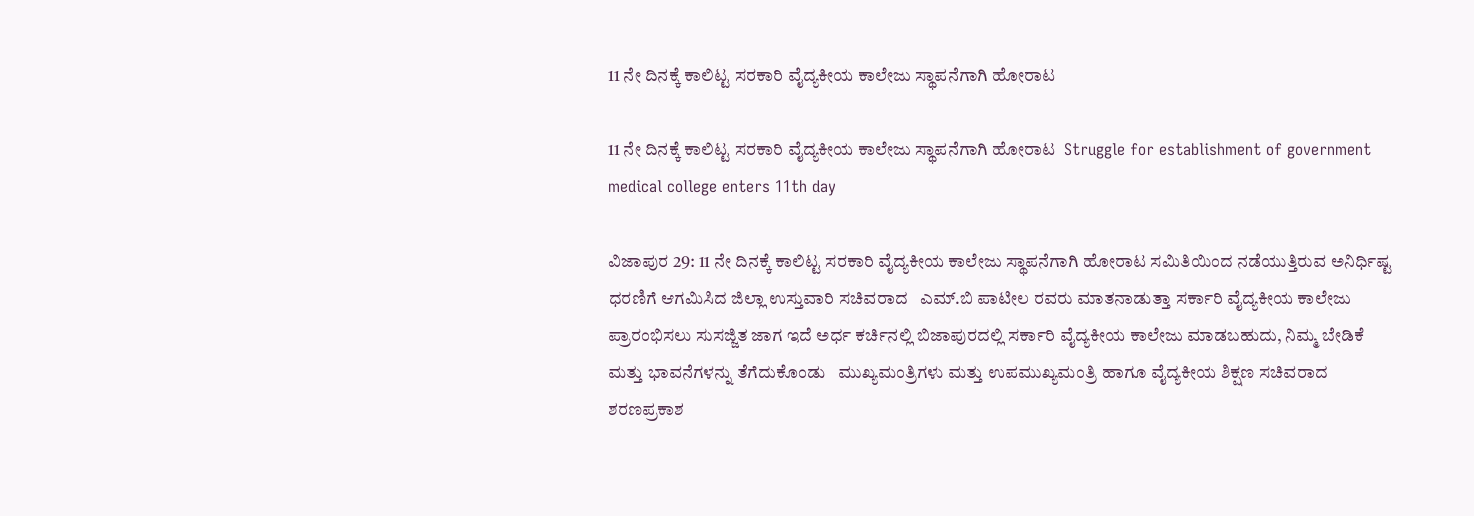11 ನೇ ದಿನಕ್ಕೆ ಕಾಲಿಟ್ಟ ಸರಕಾರಿ ವೈದ್ಯಕೀಯ ಕಾಲೇಜು ಸ್ಥಾಪನೆಗಾಗಿ ಹೋರಾಟ

11 ನೇ ದಿನಕ್ಕೆ ಕಾಲಿಟ್ಟ ಸರಕಾರಿ ವೈದ್ಯಕೀಯ ಕಾಲೇಜು ಸ್ಥಾಪನೆಗಾಗಿ ಹೋರಾಟ  Struggle for establishment of government medical college enters 11th day

ವಿಜಾಪುರ 29: 11 ನೇ ದಿನಕ್ಕೆ ಕಾಲಿಟ್ಟ ಸರಕಾರಿ ವೈದ್ಯಕೀಯ ಕಾಲೇಜು ಸ್ಥಾಪನೆಗಾಗಿ ಹೋರಾಟ ಸಮಿತಿಯಿಂದ ನಡೆಯುತ್ತಿರುವ ಅನಿರ್ಧಿಷ್ಟ ಧರಣಿಗೆ ಆಗಮಿಸಿದ ಜಿಲ್ಲಾ ಉಸ್ತುವಾರಿ ಸಚಿವರಾದ   ಎಮ್‌.ಬಿ ಪಾಟೀಲ ರವರು ಮಾತನಾಡುತ್ತಾ ಸರ್ಕಾರಿ ವೈದ್ಯಕೀಯ ಕಾಲೇಜು ಪ್ರಾರಂಭಿಸಲು ಸುಸಜ್ಜಿತ ಜಾಗ ಇದೆ ಅರ್ಧ ಕರ್ಚಿನಲ್ಲಿ ಬಿಜಾಪುರದಲ್ಲಿ ಸರ್ಕಾರಿ ವೈದ್ಯಕೀಯ ಕಾಲೇಜು ಮಾಡಬಹುದು, ನಿಮ್ಮ ಬೇಡಿಕೆ ಮತ್ತು ಭಾವನೆಗಳನ್ನು ತೆಗೆದುಕೊಂಡು   ಮುಖ್ಯಮಂತ್ರಿಗಳು ಮತ್ತು ಉಪಮುಖ್ಯಮಂತ್ರಿ ಹಾಗೂ ವೈದ್ಯಕೀಯ ಶಿಕ್ಷಣ ಸಚಿವರಾದ ಶರಣಪ್ರಕಾಶ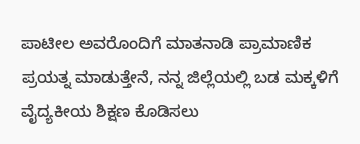ಪಾಟೀಲ ಅವರೊಂದಿಗೆ ಮಾತನಾಡಿ ಪ್ರಾಮಾಣಿಕ ಪ್ರಯತ್ನ ಮಾಡುತ್ತೇನೆ, ನನ್ನ ಜಿಲ್ಲೆಯಲ್ಲಿ ಬಡ ಮಕ್ಕಳಿಗೆ ವೈದ್ಯಕೀಯ ಶಿಕ್ಷಣ ಕೊಡಿಸಲು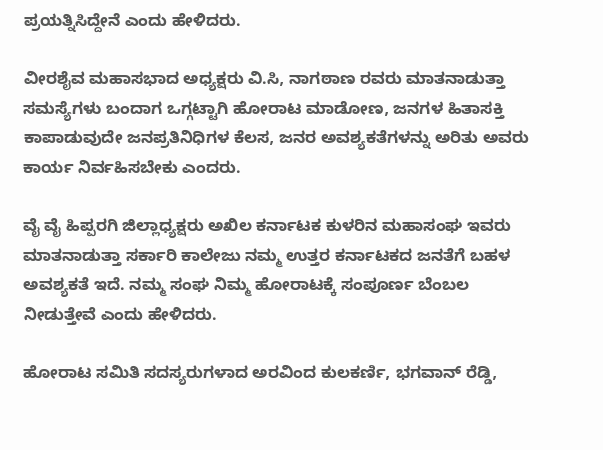ಪ್ರಯತ್ನಿಸಿದ್ದೇನೆ ಎಂದು ಹೇಳಿದರು.

ವೀರಶೈವ ಮಹಾಸಭಾದ ಅಧ್ಯಕ್ಷರು ವಿ.ಸಿ, ನಾಗಠಾಣ ರವರು ಮಾತನಾಡುತ್ತಾ ಸಮಸ್ಯೆಗಳು ಬಂದಾಗ ಒಗ್ಗಟ್ಟಾಗಿ ಹೋರಾಟ ಮಾಡೋಣ, ಜನಗಳ ಹಿತಾಸಕ್ತಿ ಕಾಪಾಡುವುದೇ ಜನಪ್ರತಿನಿಧಿಗಳ ಕೆಲಸ, ಜನರ ಅವಶ್ಯಕತೆಗಳನ್ನು ಅರಿತು ಅವರು ಕಾರ್ಯ ನಿರ್ವಹಿಸಬೇಕು ಎಂದರು.

ವೈ ವೈ ಹಿಪ್ಪರಗಿ ಜಿಲ್ಲಾಧ್ಯಕ್ಷರು ಅಖಿಲ ಕರ್ನಾಟಕ ಕುಳರಿನ ಮಹಾಸಂಘ ಇವರು ಮಾತನಾಡುತ್ತಾ ಸರ್ಕಾರಿ ಕಾಲೇಜು ನಮ್ಮ ಉತ್ತರ ಕರ್ನಾಟಕದ ಜನತೆಗೆ ಬಹಳ ಅವಶ್ಯಕತೆ ಇದೆ. ನಮ್ಮ ಸಂಘ ನಿಮ್ಮ ಹೋರಾಟಕ್ಕೆ ಸಂಪೂರ್ಣ ಬೆಂಬಲ ನೀಡುತ್ತೇವೆ ಎಂದು ಹೇಳಿದರು.

ಹೋರಾಟ ಸಮಿತಿ ಸದಸ್ಯರುಗಳಾದ ಅರವಿಂದ ಕುಲಕರ್ಣಿ, ಭಗವಾನ್ ರೆಡ್ಡಿ,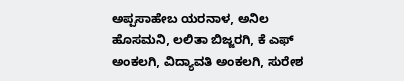ಅಪ್ಪಸಾಹೇಬ ಯರನಾಳ, ಅನಿಲ ಹೊಸಮನಿ, ಲಲಿತಾ ಬಿಜ್ಜರಗಿ, ಕೆ ಎಫ್ ಅಂಕಲಗಿ, ವಿದ್ಯಾವತಿ ಅಂಕಲಗಿ, ಸುರೇಶ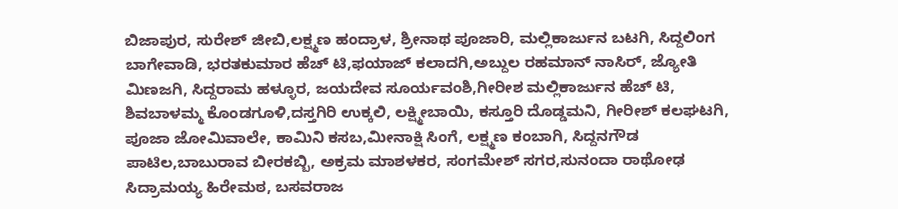ಬಿಜಾಪುರ, ಸುರೇಶ್ ಜೀಬಿ,ಲಕ್ಷ್ಮಣ ಹಂದ್ರಾಳ, ಶ್ರೀನಾಥ ಪೂಜಾರಿ, ಮಲ್ಲಿಕಾರ್ಜುನ ಬಟಗಿ, ಸಿದ್ದಲಿಂಗ ಬಾಗೇವಾಡಿ, ಭರತಕುಮಾರ ಹೆಚ್ ಟಿ,ಫಯಾಜ್ ಕಲಾದಗಿ,ಅಬ್ದುಲ ರಹಮಾನ್ ನಾಸಿರ್, ಜ್ಯೋತಿ ಮಿಣಜಗಿ, ಸಿದ್ದರಾಮ ಹಳ್ಳೂರ, ಜಯದೇವ ಸೂರ್ಯವಂಶಿ,ಗೀರೀಶ ಮಲ್ಲಿಕಾರ್ಜುನ ಹೆಚ್ ಟಿ, ಶಿವಬಾಳಮ್ಮ ಕೊಂಡಗೂಳಿ,ದಸ್ತಗಿರಿ ಉಕ್ಕಲಿ, ಲಕ್ಷ್ಮೀಬಾಯಿ, ಕಸ್ತೂರಿ ದೊಡ್ಡಮನಿ, ಗೀರೀಶ್ ಕಲಘಟಗಿ, ಪೂಜಾ ಜೋಮಿವಾಲೇ, ಕಾಮಿನಿ ಕಸಬ,ಮೀನಾಕ್ಷಿ ಸಿಂಗೆ, ಲಕ್ಷ್ಮಣ ಕಂಬಾಗಿ, ಸಿದ್ದನಗೌಡ ಪಾಟಿಲ,ಬಾಬುರಾವ ಬೀರಕಬ್ಬಿ, ಅಕ್ರಮ ಮಾಶಳಕರ, ಸಂಗಮೇಶ್ ಸಗರ,ಸುನಂದಾ ರಾಥೋಢ ಸಿದ್ರಾಮಯ್ಯ ಹಿರೇಮಠ, ಬಸವರಾಜ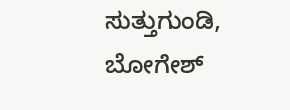ಸುತ್ತುಗುಂಡಿ, ಬೋಗೇಶ್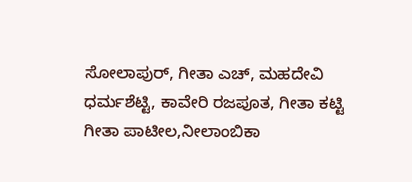ಸೋಲಾಪುರ್, ಗೀತಾ ಎಚ್, ಮಹದೇವಿ ಧರ್ಮಶೆಟ್ಟಿ, ಕಾವೇರಿ ರಜಪೂತ, ಗೀತಾ ಕಟ್ಟಿ ಗೀತಾ ಪಾಟೀಲ,ನೀಲಾಂಬಿಕಾ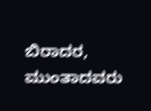ಬಿರಾದರ, ಮುಂತಾದವರು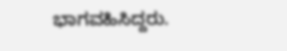ಭಾಗವಹಿಸಿದ್ದರು.